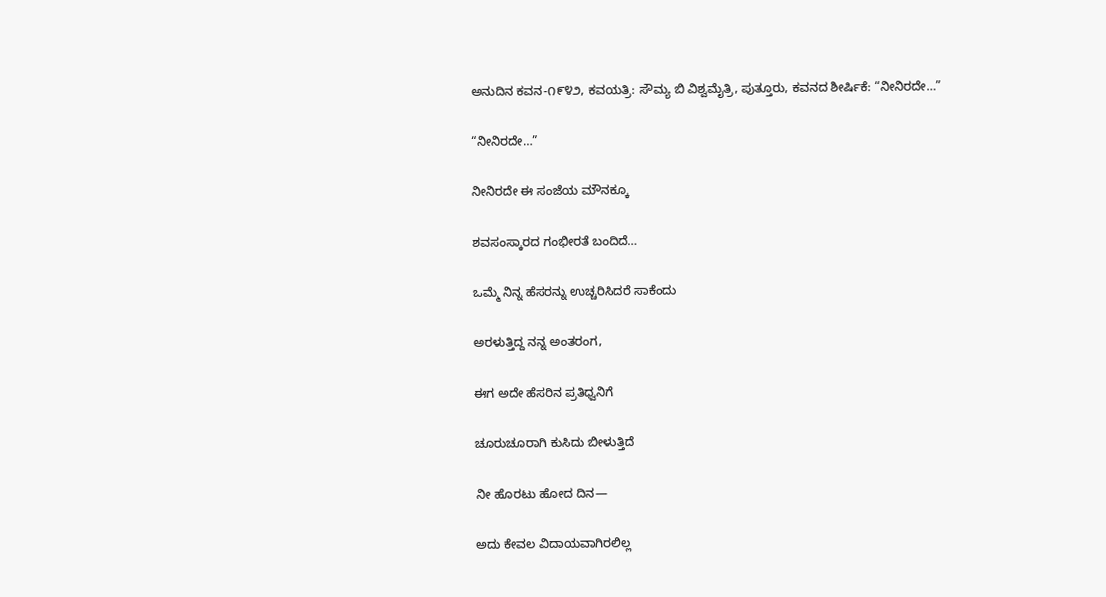ಅನುದಿನ ಕವನ-೧೯೪೨, ಕವಯತ್ರಿ: ಸೌಮ್ಯ ಬಿ ವಿಶ್ವಮೈತ್ರಿ, ಪುತ್ತೂರು, ಕವನದ ಶೀರ್ಷಿಕೆ: “ನೀನಿರದೇ…”

“ನೀನಿರದೇ…”

ನೀನಿರದೇ ಈ ಸಂಜೆಯ ಮೌನಕ್ಕೂ

ಶವಸಂಸ್ಕಾರದ ಗಂಭೀರತೆ ಬಂದಿದೆ…

ಒಮ್ಮೆ ನಿನ್ನ ಹೆಸರನ್ನು ಉಚ್ಚರಿಸಿದರೆ ಸಾಕೆಂದು

ಅರಳುತ್ತಿದ್ದ ನನ್ನ ಅಂತರಂಗ,

ಈಗ ಅದೇ ಹೆಸರಿನ ಪ್ರತಿಧ್ವನಿಗೆ

ಚೂರುಚೂರಾಗಿ ಕುಸಿದು ಬೀಳುತ್ತಿದೆ

ನೀ ಹೊರಟು ಹೋದ ದಿನ—

ಅದು ಕೇವಲ ವಿದಾಯವಾಗಿರಲಿಲ್ಲ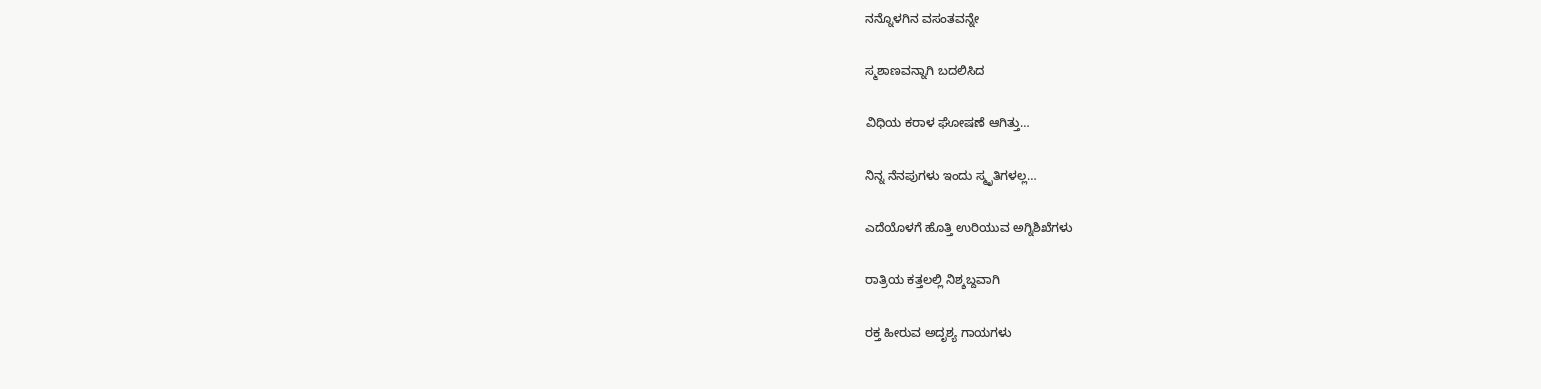ನನ್ನೊಳಗಿನ ವಸಂತವನ್ನೇ

ಸ್ಮಶಾಣವನ್ನಾಗಿ ಬದಲಿಸಿದ

ವಿಧಿಯ ಕರಾಳ ಘೋಷಣೆ ಆಗಿತ್ತು…

ನಿನ್ನ ನೆನಪುಗಳು ಇಂದು ಸ್ಮೃತಿಗಳಲ್ಲ…

ಎದೆಯೊಳಗೆ ಹೊತ್ತಿ ಉರಿಯುವ ಅಗ್ನಿಶಿಖೆಗಳು

ರಾತ್ರಿಯ ಕತ್ತಲಲ್ಲಿ ನಿಶ್ಶಬ್ದವಾಗಿ

ರಕ್ತ ಹೀರುವ ಅದೃಶ್ಯ ಗಾಯಗಳು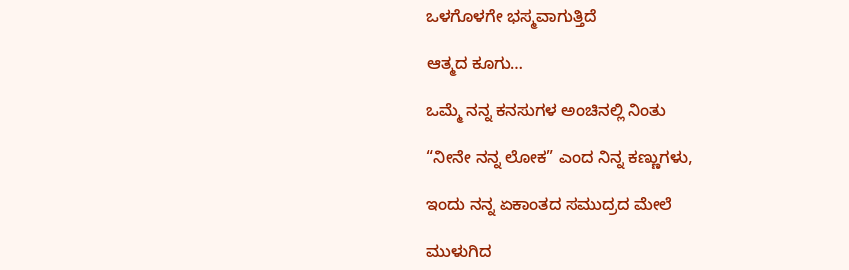ಒಳಗೊಳಗೇ ಭಸ್ಮವಾಗುತ್ತಿದೆ

ಆತ್ಮದ ಕೂಗು…

ಒಮ್ಮೆ ನನ್ನ ಕನಸುಗಳ ಅಂಚಿನಲ್ಲಿ ನಿಂತು

“ನೀನೇ ನನ್ನ ಲೋಕ” ಎಂದ ನಿನ್ನ ಕಣ್ಣುಗಳು,

ಇಂದು ನನ್ನ ಏಕಾಂತದ ಸಮುದ್ರದ ಮೇಲೆ

ಮುಳುಗಿದ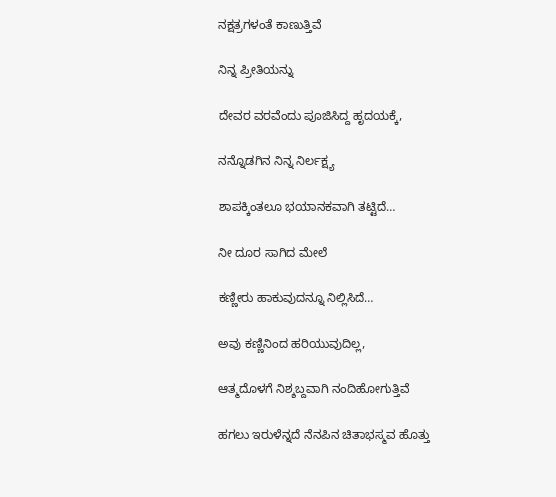ನಕ್ಷತ್ರಗಳಂತೆ ಕಾಣುತ್ತಿವೆ

ನಿನ್ನ ಪ್ರೀತಿಯನ್ನು

ದೇವರ ವರವೆಂದು ಪೂಜಿಸಿದ್ದ ಹೃದಯಕ್ಕೆ,

ನನ್ನೊಡಗಿನ ನಿನ್ನ ನಿರ್ಲಕ್ಷ್ಯ

ಶಾಪಕ್ಕಿಂತಲೂ ಭಯಾನಕವಾಗಿ ತಟ್ಟಿದೆ…

ನೀ ದೂರ ಸಾಗಿದ ಮೇಲೆ

ಕಣ್ಣೀರು ಹಾಕುವುದನ್ನೂ ನಿಲ್ಲಿಸಿದೆ…

ಅವು ಕಣ್ಣಿನಿಂದ ಹರಿಯುವುದಿಲ್ಲ,

ಆತ್ಮದೊಳಗೆ ನಿಶ್ಶಬ್ದವಾಗಿ ನಂದಿಹೋಗುತ್ತಿವೆ

ಹಗಲು ಇರುಳೆನ್ನದೆ ನೆನಪಿನ ಚಿತಾಭಸ್ಮವ ಹೊತ್ತು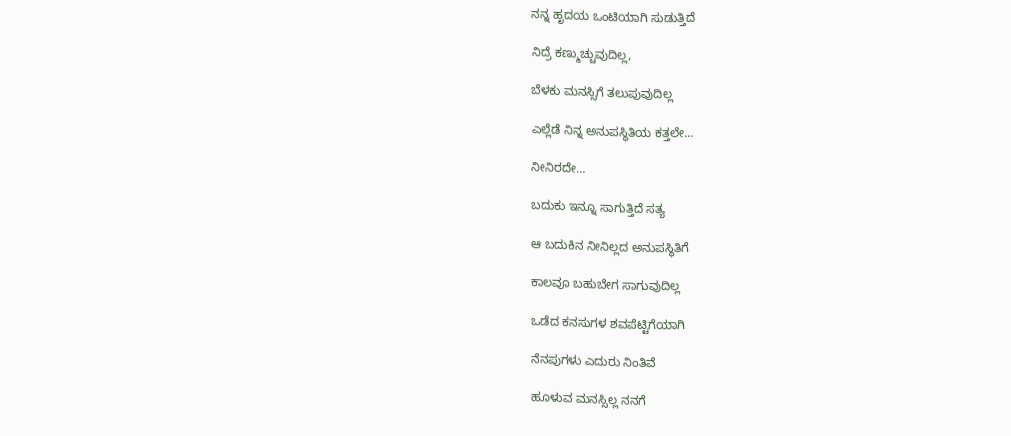ನನ್ನ ಹೃದಯ ಒಂಟಿಯಾಗಿ ಸುಡುತ್ತಿದೆ

ನಿದ್ರೆ ಕಣ್ಮುಚ್ಚುವುದಿಲ್ಲ,

ಬೆಳಕು ಮನಸ್ಸಿಗೆ ತಲುಪುವುದಿಲ್ಲ

ಎಲ್ಲೆಡೆ ನಿನ್ನ ಅನುಪಸ್ಥಿತಿಯ ಕತ್ತಲೇ…

ನೀನಿರದೇ…

ಬದುಕು ಇನ್ನೂ ಸಾಗುತ್ತಿದೆ ಸತ್ಯ

ಆ ಬದುಕಿನ ನೀನಿಲ್ಲದ ಅನುಪಸ್ಥಿತಿಗೆ

ಕಾಲವೂ ಬಹುಬೇಗ ಸಾಗುವುದಿಲ್ಲ

ಒಡೆದ ಕನಸುಗಳ ಶವಪೆಟ್ಟಿಗೆಯಾಗಿ

ನೆನಪುಗಳು ಎದುರು ನಿಂತಿವೆ

ಹೂಳುವ ಮನಸ್ಸಿಲ್ಲ ನನಗೆ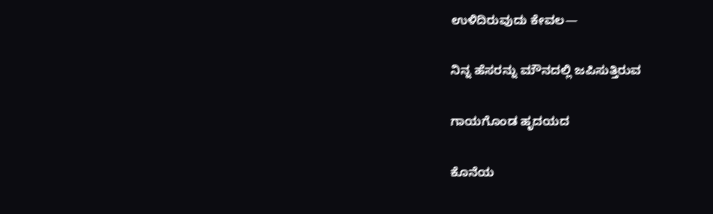ಉಳಿದಿರುವುದು ಕೇವಲ—

ನಿನ್ನ ಹೆಸರನ್ನು ಮೌನದಲ್ಲಿ ಜಪಿಸುತ್ತಿರುವ

ಗಾಯಗೊಂಡ ಹೃದಯದ

ಕೊನೆಯ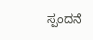ಸ್ಪಂದನೆ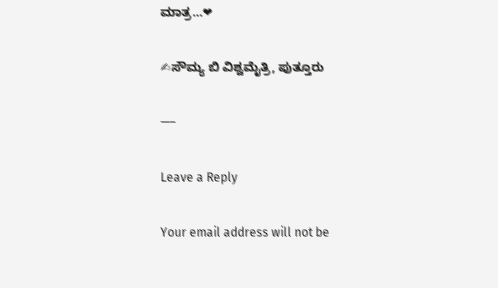ಮಾತ್ರ…❤

✍ಸೌಮ್ಯ ಬಿ ವಿಶ್ವಮೈತ್ರಿ, ಪುತ್ತೂರು

—–

Leave a Reply

Your email address will not be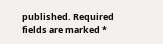published. Required fields are marked *